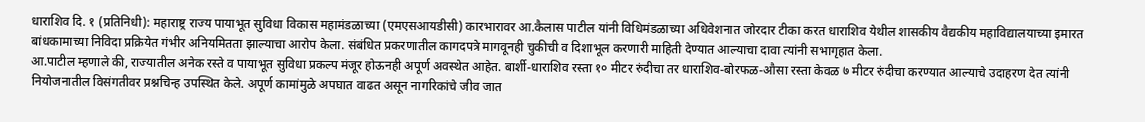धाराशिव दि. १ (प्रतिनिधी): महाराष्ट्र राज्य पायाभूत सुविधा विकास महामंडळाच्या (एमएसआयडीसी) कारभारावर आ.कैलास पाटील यांनी विधिमंडळाच्या अधिवेशनात जोरदार टीका करत धाराशिव येथील शासकीय वैद्यकीय महाविद्यालयाच्या इमारत बांधकामाच्या निविदा प्रक्रियेत गंभीर अनियमितता झाल्याचा आरोप केला. संबंधित प्रकरणातील कागदपत्रे मागवूनही चुकीची व दिशाभूल करणारी माहिती देण्यात आल्याचा दावा त्यांनी सभागृहात केला.
आ.पाटील म्हणाले की, राज्यातील अनेक रस्ते व पायाभूत सुविधा प्रकल्प मंजूर होऊनही अपूर्ण अवस्थेत आहेत. बार्शी-धाराशिव रस्ता १० मीटर रुंदीचा तर धाराशिव-बोरफळ-औसा रस्ता केवळ ७ मीटर रुंदीचा करण्यात आल्याचे उदाहरण देत त्यांनी नियोजनातील विसंगतीवर प्रश्नचिन्ह उपस्थित केले. अपूर्ण कामांमुळे अपघात वाढत असून नागरिकांचे जीव जात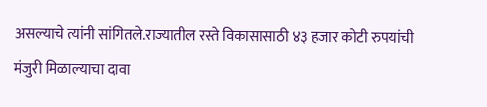असल्याचे त्यांनी सांगितले.राज्यातील रस्ते विकासासाठी ४३ हजार कोटी रुपयांची मंजुरी मिळाल्याचा दावा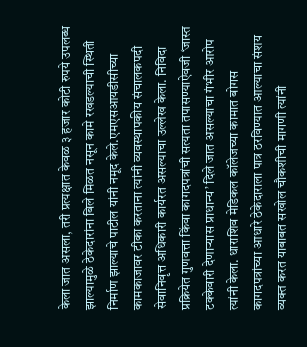केला जात असला, तरी प्रत्यक्षात केवळ ३ हजार कोटी रुपये उपलब्ध झाल्यामुळे ठेकेदारांना बिले मिळत नसून कामे रखडल्याची स्थिती निर्माण झाल्याचे पाटील यांनी नमूद केले.एमएसआयडीसीच्या कामकाजावर टीका करताना त्यांनी व्यवस्थापकीय संचालकपदी सेवानिवृत्त अधिकारी कार्यरत असल्याचा उल्लेख केला. निविदा प्रक्रियेत गुणवत्ता किंवा कागदपत्रांची सत्यता तपासण्याऐवजी ‘जास्त टक्केवारी देणाऱ्यास प्राधान्य’ दिले जात असल्याचा गंभीर आरोप त्यांनी केला. धाराशिव मेडिकल कॉलेजच्या कामात बोगस कागदपत्रांच्या आधारे ठेकेदाराला पात्र ठरविण्यात आल्याचा संशय व्यक्त करत याबाबत सखोल चौकशीची मागणी त्यांनी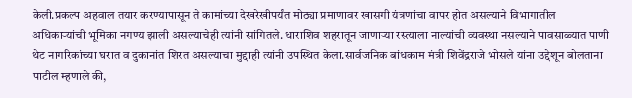केली.प्रकल्प अहवाल तयार करण्यापासून ते कामांच्या देखरेखीपर्यंत मोठ्या प्रमाणावर खासगी यंत्रणांचा वापर होत असल्याने विभागातील अधिकाऱ्यांची भूमिका नगण्य झाली असल्याचेही त्यांनी सांगितले. धाराशिव शहरातून जाणाऱ्या रस्त्याला नाल्यांची व्यवस्था नसल्याने पावसाळ्यात पाणी थेट नागरिकांच्या घरात व दुकानांत शिरत असल्याचा मुद्दाही त्यांनी उपस्थित केला.सार्वजनिक बांधकाम मंत्री शिवेंद्रराजे भोसले यांना उद्देशून बोलताना पाटील म्हणाले की,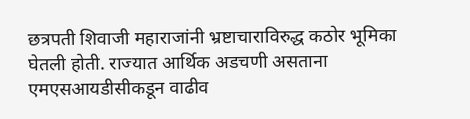छत्रपती शिवाजी महाराजांनी भ्रष्टाचाराविरुद्ध कठोर भूमिका घेतली होती. राज्यात आर्थिक अडचणी असताना एमएसआयडीसीकडून वाढीव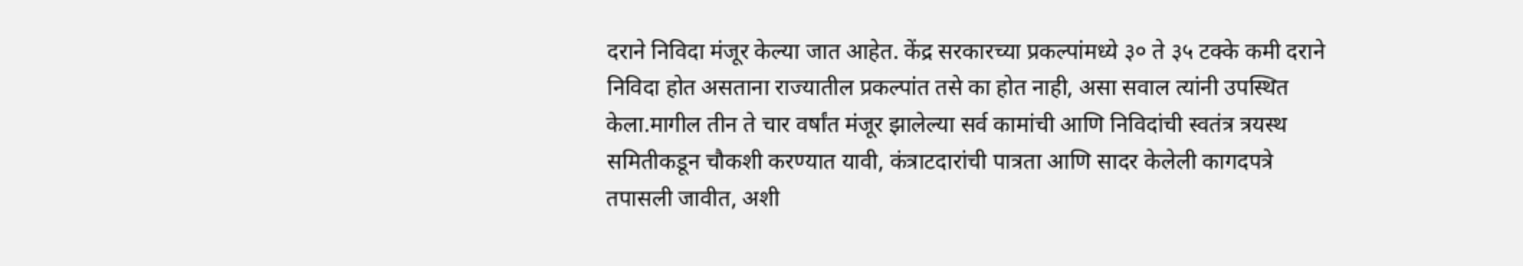दराने निविदा मंजूर केल्या जात आहेत. केंद्र सरकारच्या प्रकल्पांमध्ये ३० ते ३५ टक्के कमी दराने निविदा होत असताना राज्यातील प्रकल्पांत तसे का होत नाही, असा सवाल त्यांनी उपस्थित केला.मागील तीन ते चार वर्षांत मंजूर झालेल्या सर्व कामांची आणि निविदांची स्वतंत्र त्रयस्थ समितीकडून चौकशी करण्यात यावी, कंत्राटदारांची पात्रता आणि सादर केलेली कागदपत्रे तपासली जावीत, अशी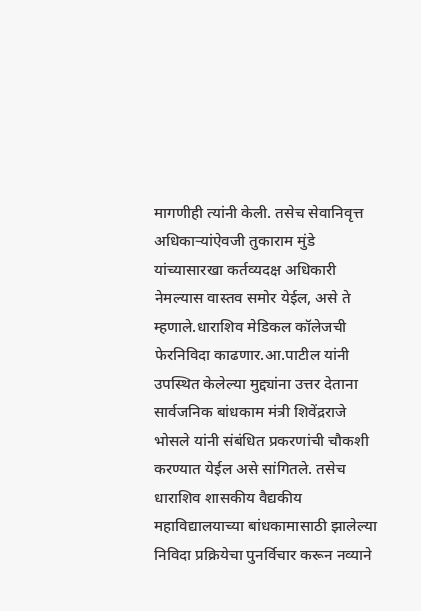मागणीही त्यांनी केली. तसेच सेवानिवृत्त अधिकाऱ्यांऐवजी तुकाराम मुंडे यांच्यासारखा कर्तव्यदक्ष अधिकारी नेमल्यास वास्तव समोर येईल, असे ते म्हणाले.धाराशिव मेडिकल कॉलेजची फेरनिविदा काढणार.आ.पाटील यांनी उपस्थित केलेल्या मुद्द्यांना उत्तर देताना सार्वजनिक बांधकाम मंत्री शिवेंद्रराजे भोसले यांनी संबंधित प्रकरणांची चौकशी करण्यात येईल असे सांगितले. तसेच धाराशिव शासकीय वैद्यकीय महाविद्यालयाच्या बांधकामासाठी झालेल्या निविदा प्रक्रियेचा पुनर्विचार करून नव्याने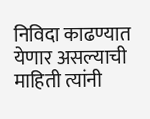निविदा काढण्यात येणार असल्याची माहिती त्यांनी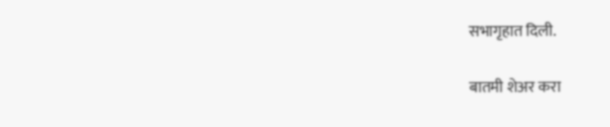सभागृहात दिली.

बातमी शेअर करा